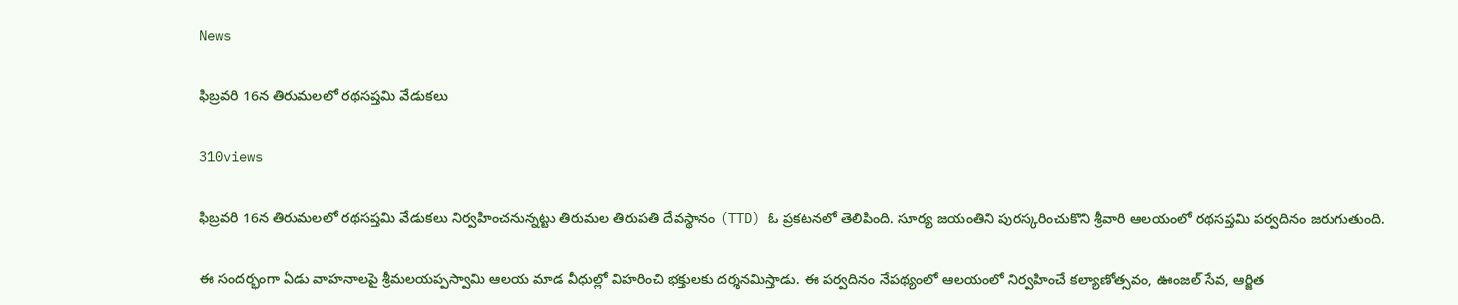News

ఫిబ్రవరి 16న తిరుమలలో రథసప్తమి వేడుకలు

310views

ఫిబ్రవరి 16న తిరుమలలో రథసప్తమి వేడుకలు నిర్వహించనున్నట్టు తిరుమల తిరుపతి దేవస్థానం (TTD) ఓ ప్రకటనలో తెలిపింది. సూర్య జయంతిని పురస్కరించుకొని శ్రీవారి ఆలయంలో రథసప్తమి పర్వదినం జరుగుతుంది.

ఈ సందర్భంగా ఏడు వాహనాలపై శ్రీమలయప్పస్వామి ఆలయ మాడ వీధుల్లో విహరించి భక్తులకు దర్శనమిస్తాడు. ఈ పర్వదినం నేపథ్యంలో ఆలయంలో నిర్వహించే కల్యాణోత్సవం, ఊంజల్ సేవ, ఆర్జిత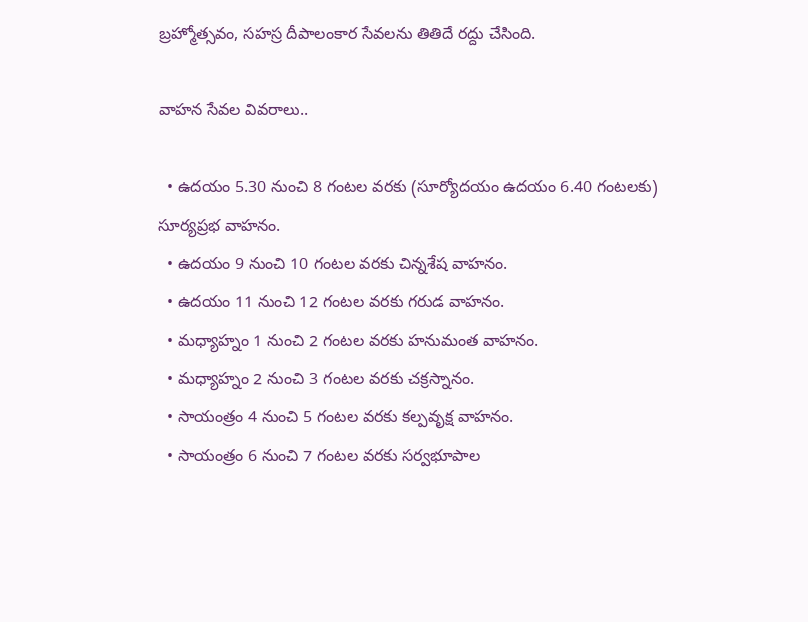బ్రహ్మోత్సవం, సహస్ర దీపాలంకార సేవలను తితిదే రద్దు చేసింది.

వాహన సేవల వివరాలు..

  • ఉదయం 5.30 నుంచి 8 గంటల వరకు (సూర్యోదయం ఉదయం 6.40 గంటలకు) సూర్యప్రభ వాహనం.
  • ఉదయం 9 నుంచి 10 గంటల వరకు చిన్నశేష వాహనం.
  • ఉదయం 11 నుంచి 12 గంటల వరకు గరుడ వాహనం.
  • మధ్యాహ్నం 1 నుంచి 2 గంటల వరకు హనుమంత వాహనం.
  • మధ్యాహ్నం 2 నుంచి 3 గంటల వరకు చక్రస్నానం.
  • సాయంత్రం 4 నుంచి 5 గంటల వరకు కల్పవృక్ష వాహనం.
  • సాయంత్రం 6 నుంచి 7 గంటల వరకు సర్వభూపాల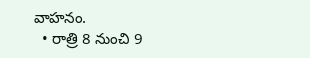వాహనం.
  • రాత్రి 8 నుంచి 9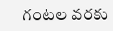గంటల వరకు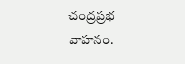చంద్రప్రభ వాహనం.